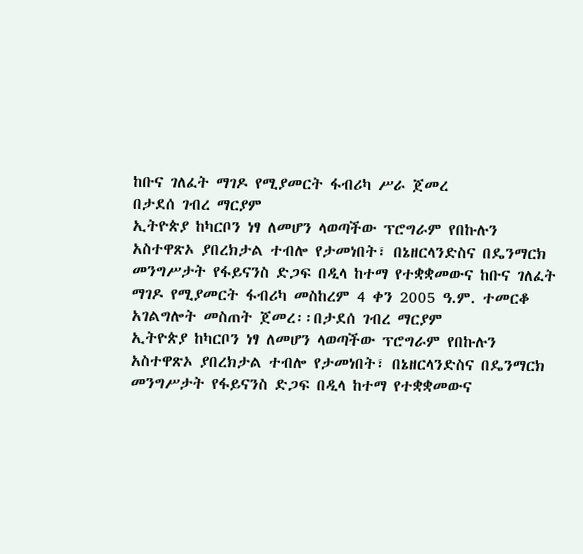ከቡና ገለፈት ማገዶ የሚያመርት ፋብሪካ ሥራ ጀመረ
በታደሰ ገብረ ማርያም
ኢትዮጵያ ከካርቦን ነፃ ለመሆን ላወጣችው ፕሮግራም የበኩሉን አስተዋጽኦ ያበረክታል ተብሎ የታመነበት፣ በኔዘርላንድስና በዴንማርክ መንግሥታት የፋይናንስ ድጋፍ በዲላ ከተማ የተቋቋመውና ከቡና ገለፈት ማገዶ የሚያመርት ፋብሪካ መስከረም 4 ቀን 2005 ዓ.ም. ተመርቆ አገልግሎት መስጠት ጀመረ፡፡በታደሰ ገብረ ማርያም
ኢትዮጵያ ከካርቦን ነፃ ለመሆን ላወጣችው ፕሮግራም የበኩሉን አስተዋጽኦ ያበረክታል ተብሎ የታመነበት፣ በኔዘርላንድስና በዴንማርክ መንግሥታት የፋይናንስ ድጋፍ በዲላ ከተማ የተቋቋመውና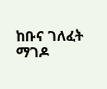ከቡና ገለፈት ማገዶ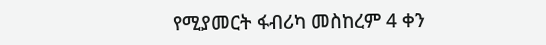የሚያመርት ፋብሪካ መስከረም 4 ቀን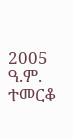2005 ዓ.ም. ተመርቆ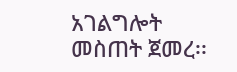አገልግሎት መስጠት ጀመረ፡፡